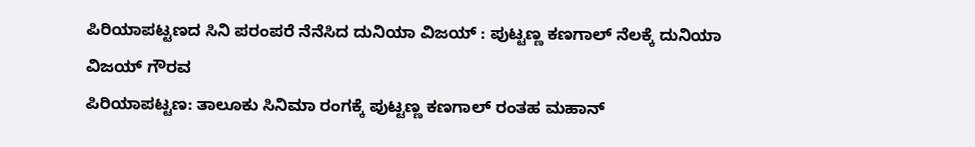ಪಿರಿಯಾಪಟ್ಟಣದ ಸಿನಿ ಪರಂಪರೆ ನೆನೆಸಿದ ದುನಿಯಾ ವಿಜಯ್ : ಪುಟ್ಟಣ್ಣ ಕಣಗಾಲ್ ನೆಲಕ್ಕೆ ದುನಿಯಾ ವಿಜಯ್ ಗೌರವ
ಪಿರಿಯಾಪಟ್ಟಣ: ತಾಲೂಕು ಸಿನಿಮಾ ರಂಗಕ್ಕೆ ಪುಟ್ಟಣ್ಣ ಕಣಗಾಲ್ ರಂತಹ ಮಹಾನ್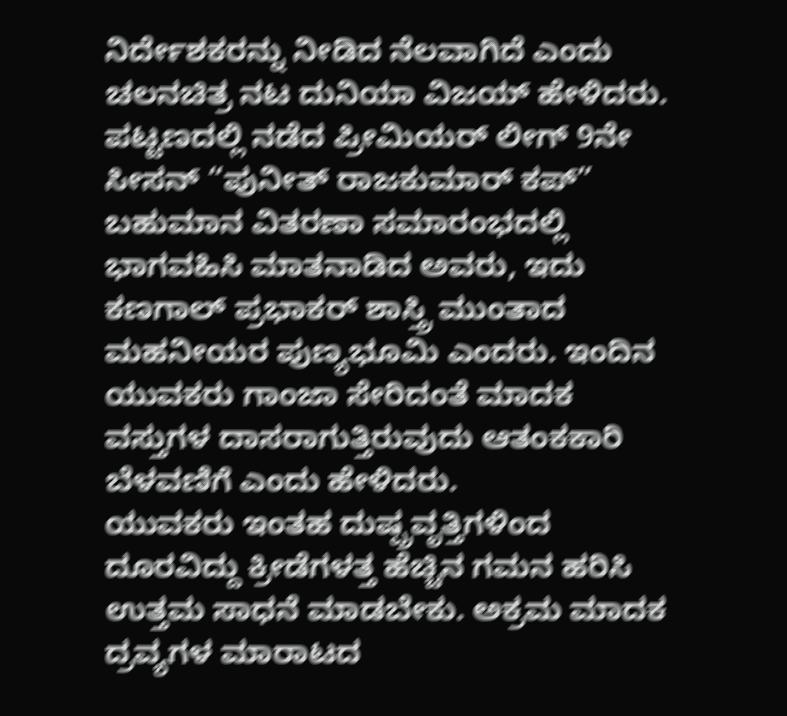ನಿರ್ದೇಶಕರನ್ನು ನೀಡಿದ ನೆಲವಾಗಿದೆ ಎಂದು ಚಲನಚಿತ್ರ ನಟ ದುನಿಯಾ ವಿಜಯ್ ಹೇಳಿದರು.
ಪಟ್ಟಣದಲ್ಲಿ ನಡೆದ ಪ್ರೀಮಿಯರ್ ಲೀಗ್ 9ನೇ ಸೀಸನ್ “ಪುನೀತ್ ರಾಜಕುಮಾರ್ ಕಪ್” ಬಹುಮಾನ ವಿತರಣಾ ಸಮಾರಂಭದಲ್ಲಿ ಭಾಗವಹಿಸಿ ಮಾತನಾಡಿದ ಅವರು, ಇದು ಕಣಗಾಲ್ ಪ್ರಭಾಕರ್ ಶಾಸ್ತ್ರಿ ಮುಂತಾದ ಮಹನೀಯರ ಪುಣ್ಯಭೂಮಿ ಎಂದರು. ಇಂದಿನ ಯುವಕರು ಗಾಂಜಾ ಸೇರಿದಂತೆ ಮಾದಕ ವಸ್ತುಗಳ ದಾಸರಾಗುತ್ತಿರುವುದು ಆತಂಕಕಾರಿ ಬೆಳವಣಿಗೆ ಎಂದು ಹೇಳಿದರು.
ಯುವಕರು ಇಂತಹ ದುಷ್ಪ್ರವೃತ್ತಿಗಳಿಂದ ದೂರವಿದ್ದು ಕ್ರೀಡೆಗಳತ್ತ ಹೆಚ್ಚಿನ ಗಮನ ಹರಿಸಿ ಉತ್ತಮ ಸಾಧನೆ ಮಾಡಬೇಕು. ಅಕ್ರಮ ಮಾದಕ ದ್ರವ್ಯಗಳ ಮಾರಾಟದ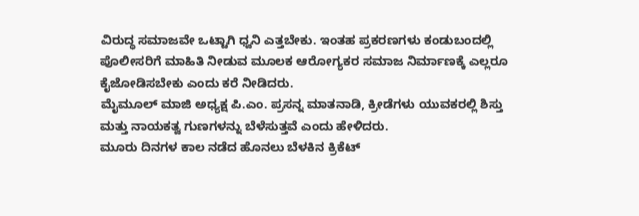ವಿರುದ್ಧ ಸಮಾಜವೇ ಒಟ್ಟಾಗಿ ಧ್ವನಿ ಎತ್ತಬೇಕು. ಇಂತಹ ಪ್ರಕರಣಗಳು ಕಂಡುಬಂದಲ್ಲಿ ಪೊಲೀಸರಿಗೆ ಮಾಹಿತಿ ನೀಡುವ ಮೂಲಕ ಆರೋಗ್ಯಕರ ಸಮಾಜ ನಿರ್ಮಾಣಕ್ಕೆ ಎಲ್ಲರೂ ಕೈಜೋಡಿಸಬೇಕು ಎಂದು ಕರೆ ನೀಡಿದರು.
ಮೈಮೂಲ್ ಮಾಜಿ ಅಧ್ಯಕ್ಷ ಪಿ.ಎಂ. ಪ್ರಸನ್ನ ಮಾತನಾಡಿ, ಕ್ರೀಡೆಗಳು ಯುವಕರಲ್ಲಿ ಶಿಸ್ತು ಮತ್ತು ನಾಯಕತ್ವ ಗುಣಗಳನ್ನು ಬೆಳೆಸುತ್ತವೆ ಎಂದು ಹೇಳಿದರು.
ಮೂರು ದಿನಗಳ ಕಾಲ ನಡೆದ ಹೊನಲು ಬೆಳಕಿನ ಕ್ರಿಕೆಟ್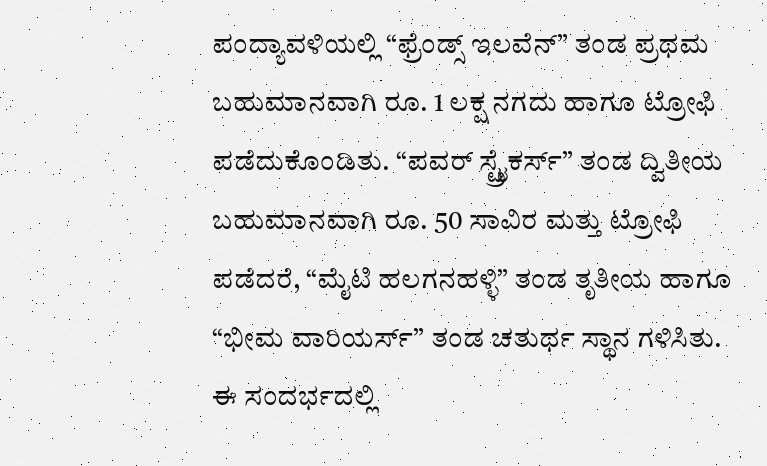ಪಂದ್ಯಾವಳಿಯಲ್ಲಿ “ಫ್ರೆಂಡ್ಸ್ ಇಲವೆನ್” ತಂಡ ಪ್ರಥಮ ಬಹುಮಾನವಾಗಿ ರೂ. 1 ಲಕ್ಷ ನಗದು ಹಾಗೂ ಟ್ರೋಫಿ ಪಡೆದುಕೊಂಡಿತು. “ಪವರ್ ಸ್ಟ್ರೈಕರ್ಸ್” ತಂಡ ದ್ವಿತೀಯ ಬಹುಮಾನವಾಗಿ ರೂ. 50 ಸಾವಿರ ಮತ್ತು ಟ್ರೋಫಿ ಪಡೆದರೆ, “ಮೈಟಿ ಹಲಗನಹಳ್ಳಿ” ತಂಡ ತೃತೀಯ ಹಾಗೂ “ಭೀಮ ವಾರಿಯರ್ಸ್” ತಂಡ ಚತುರ್ಥ ಸ್ಥಾನ ಗಳಿಸಿತು.
ಈ ಸಂದರ್ಭದಲ್ಲಿ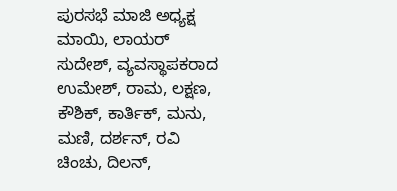ಪುರಸಭೆ ಮಾಜಿ ಅಧ್ಯಕ್ಷ ಮಾಯಿ, ಲಾಯರ್ ಸುದೇಶ್, ವ್ಯವಸ್ಥಾಪಕರಾದ ಉಮೇಶ್, ರಾಮ, ಲಕ್ಷಣ, ಕೌಶಿಕ್, ಕಾರ್ತಿಕ್, ಮನು, ಮಣಿ, ದರ್ಶನ್, ರವಿ ಚಿಂಚು, ದಿಲನ್,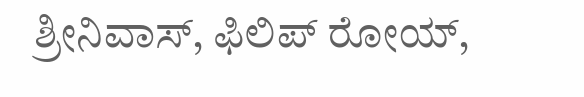ಶ್ರೀನಿವಾಸ್, ಫಿಲಿಪ್ ರೋಯ್,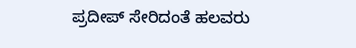ಪ್ರದೀಪ್ ಸೇರಿದಂತೆ ಹಲವರು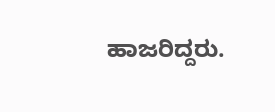ಹಾಜರಿದ್ದರು.